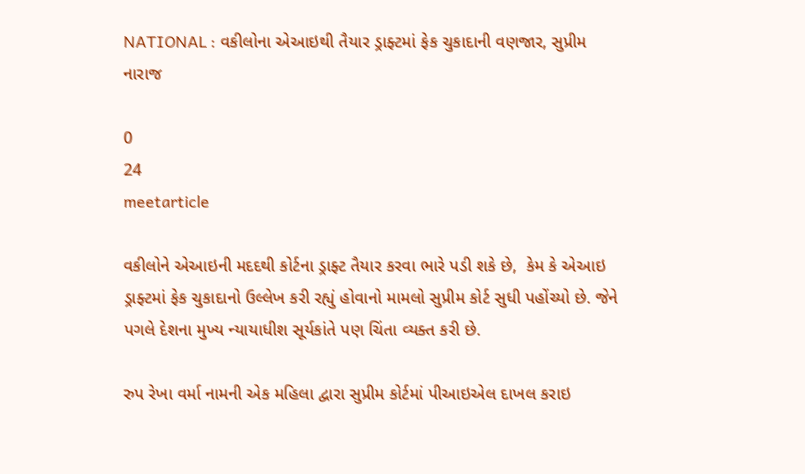NATIONAL : વકીલોના એઆઇથી તૈયાર ડ્રાફ્ટમાં ફેક ચુકાદાની વણજાર, સુપ્રીમ નારાજ

0
24
meetarticle

વકીલોને એઆઇની મદદથી કોર્ટના ડ્રાફ્ટ તૈયાર કરવા ભારે પડી શકે છે,  કેમ કે એઆઇ ડ્રાફ્ટમાં ફેક ચુકાદાનો ઉલ્લેખ કરી રહ્યું હોવાનો મામલો સુપ્રીમ કોર્ટ સુધી પહોંચ્યો છે. જેને પગલે દેશના મુખ્ય ન્યાયાધીશ સૂર્યકાંતે પણ ચિંતા વ્યક્ત કરી છે.

રુપ રેખા વર્મા નામની એક મહિલા દ્વારા સુપ્રીમ કોર્ટમાં પીઆઇએલ દાખલ કરાઇ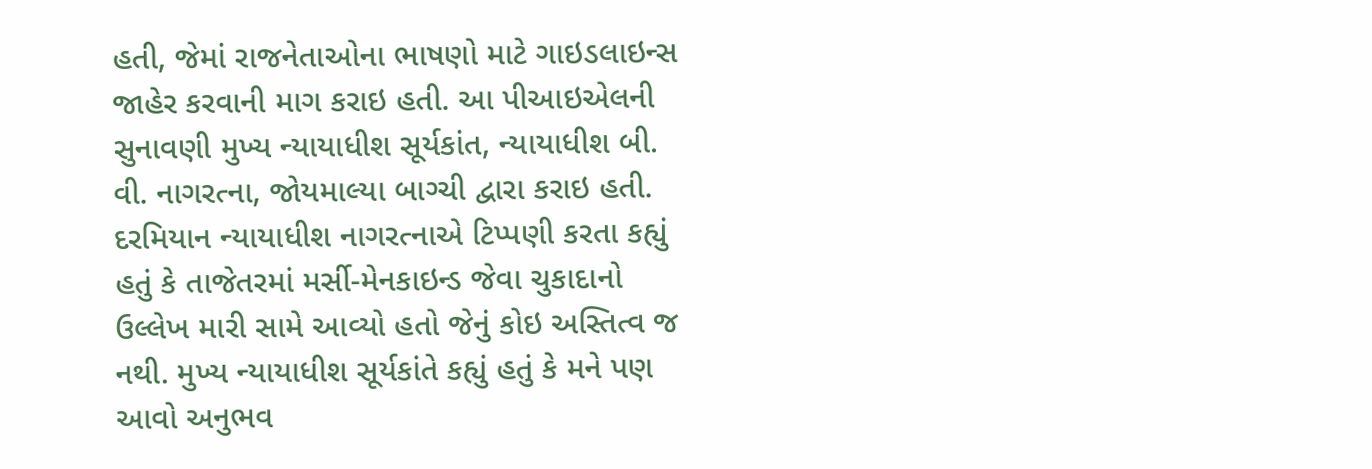હતી, જેમાં રાજનેતાઓના ભાષણો માટે ગાઇડલાઇન્સ જાહેર કરવાની માગ કરાઇ હતી. આ પીઆઇએલની સુનાવણી મુખ્ય ન્યાયાધીશ સૂર્યકાંત, ન્યાયાધીશ બી. વી. નાગરત્ના, જોયમાલ્યા બાગ્ચી દ્વારા કરાઇ હતી. દરમિયાન ન્યાયાધીશ નાગરત્નાએ ટિપ્પણી કરતા કહ્યું હતું કે તાજેતરમાં મર્સી-મેનકાઇન્ડ જેવા ચુકાદાનો ઉલ્લેખ મારી સામે આવ્યો હતો જેનું કોઇ અસ્તિત્વ જ નથી. મુખ્ય ન્યાયાધીશ સૂર્યકાંતે કહ્યું હતું કે મને પણ આવો અનુભવ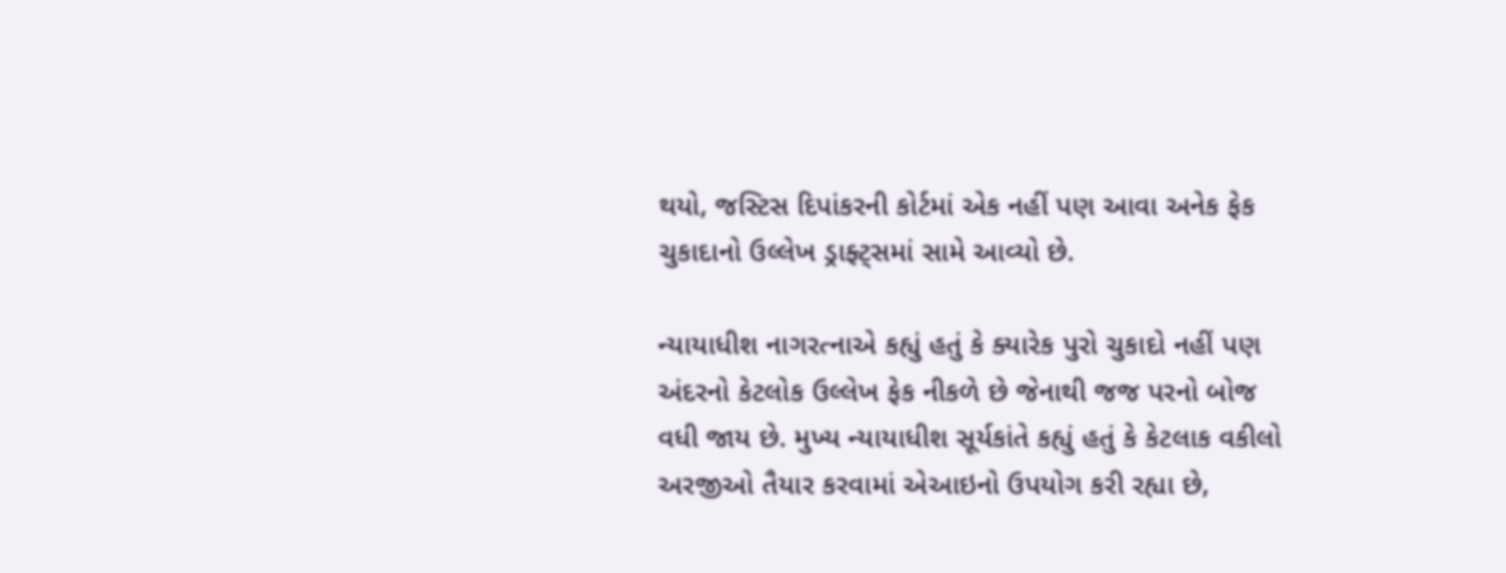થયો, જસ્ટિસ દિપાંકરની કોર્ટમાં એક નહીં પણ આવા અનેક ફેક ચુકાદાનો ઉલ્લેખ ડ્રાફ્ટ્સમાં સામે આવ્યો છે.

ન્યાયાધીશ નાગરત્નાએ કહ્યું હતું કે ક્યારેક પુરો ચુકાદો નહીં પણ અંદરનો કેટલોક ઉલ્લેખ ફેક નીકળે છે જેનાથી જજ પરનો બોજ વધી જાય છે. મુખ્ય ન્યાયાધીશ સૂર્યકાંતે કહ્યું હતું કે કેટલાક વકીલો અરજીઓ તૈયાર કરવામાં એઆઇનો ઉપયોગ કરી રહ્યા છે,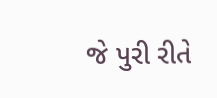જે પુરી રીતે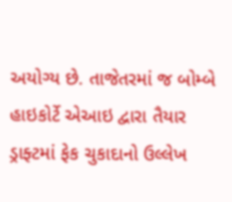અયોગ્ય છે. તાજેતરમાં જ બોમ્બે હાઇકોર્ટે એઆઇ દ્વારા તૈયાર ડ્રાફ્ટમાં ફેક ચુકાદાનો ઉલ્લેખ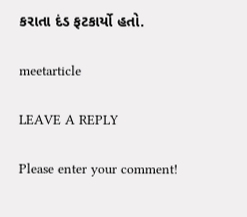કરાતા દંડ ફટકાર્યો હતો.

meetarticle

LEAVE A REPLY

Please enter your comment!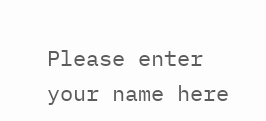Please enter your name here